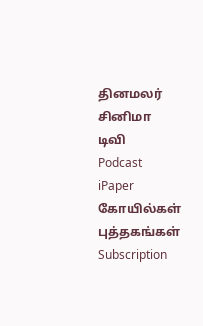தினமலர்
சினிமா
டிவி
Podcast
iPaper
கோயில்கள்
புத்தகங்கள்
Subscription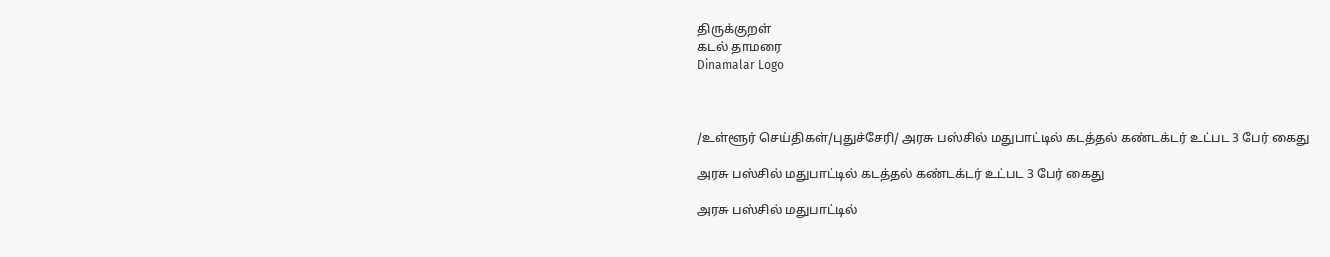திருக்குறள்
கடல் தாமரை
Dinamalar Logo



/உள்ளூர் செய்திகள்/புதுச்சேரி/ அரசு பஸ்சில் மதுபாட்டில் கடத்தல் கண்டக்டர் உட்பட 3 பேர் கைது

அரசு பஸ்சில் மதுபாட்டில் கடத்தல் கண்டக்டர் உட்பட 3 பேர் கைது

அரசு பஸ்சில் மதுபாட்டில்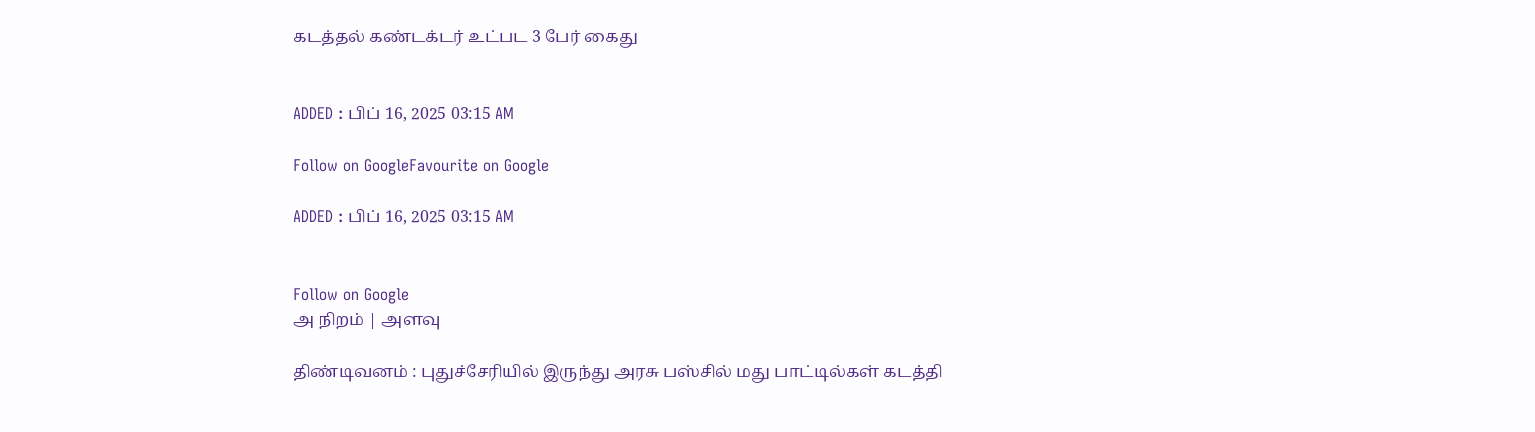கடத்தல் கண்டக்டர் உட்பட 3 பேர் கைது


ADDED : பிப் 16, 2025 03:15 AM

Follow on GoogleFavourite on Google

ADDED : பிப் 16, 2025 03:15 AM


Follow on Google
அ நிறம் | அளவு

திண்டிவனம் : புதுச்சேரியில் இருந்து அரசு பஸ்சில் மது பாட்டில்கள் கடத்தி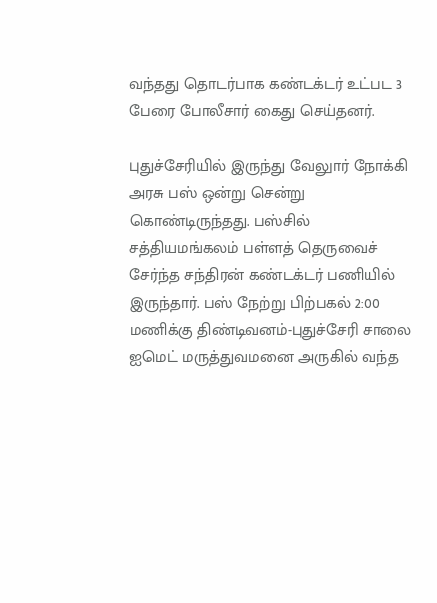வந்தது தொடர்பாக கண்டக்டர் உட்பட 3 பேரை போலீசார் கைது செய்தனர்.

புதுச்சேரியில் இருந்து வேலுார் நோக்கி அரசு பஸ் ஒன்று சென்று கொண்டிருந்தது. பஸ்சில் சத்தியமங்கலம் பள்ளத் தெருவைச் சேர்ந்த சந்திரன் கண்டக்டர் பணியில் இருந்தார். பஸ் நேற்று பிற்பகல் 2:00 மணிக்கு திண்டிவனம்-புதுச்சேரி சாலை ஐமெட் மருத்துவமனை அருகில் வந்த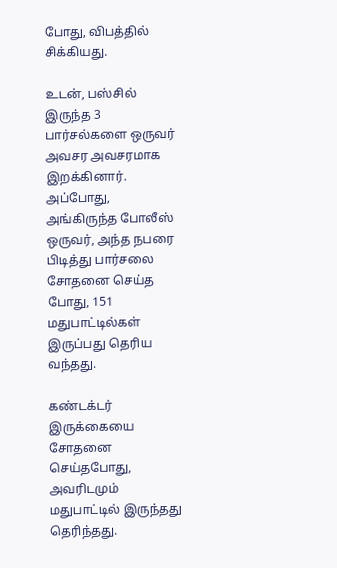போது, விபத்தில் சிக்கியது.

உடன், பஸ்சில் இருந்த 3 பார்சல்களை ஒருவர் அவசர அவசரமாக இறக்கினார். அப்போது, அங்கிருந்த போலீஸ் ஒருவர், அந்த நபரை பிடித்து பார்சலை சோதனை செய்த போது, 151 மதுபாட்டில்கள் இருப்பது தெரிய வந்தது.

கண்டக்டர் இருக்கையை சோதனை செய்தபோது, அவரிடமும் மதுபாட்டில் இருந்தது தெரிந்தது.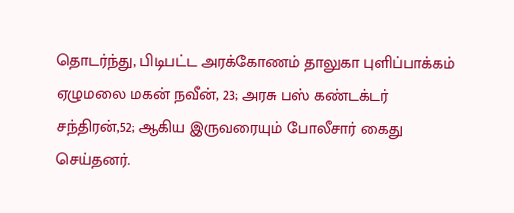தொடர்ந்து, பிடிபட்ட அரக்கோணம் தாலுகா புளிப்பாக்கம் ஏழுமலை மகன் நவீன், 23; அரசு பஸ் கண்டக்டர் சந்திரன்,52; ஆகிய இருவரையும் போலீசார் கைது செய்தனர்.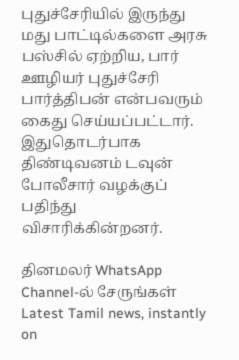புதுச்சேரியில் இருந்து மது பாட்டில்களை அரசு பஸ்சில் ஏற்றிய, பார் ஊழியர் புதுச்சேரி பார்த்திபன் என்பவரும் கைது செய்யப்பட்டார். இதுதொடர்பாக திண்டிவனம் டவுன் போலீசார் வழக்குப் பதிந்து விசாரிக்கின்றனர்.

தினமலர் WhatsApp Channel-ல் சேருங்கள்
Latest Tamil news, instantly on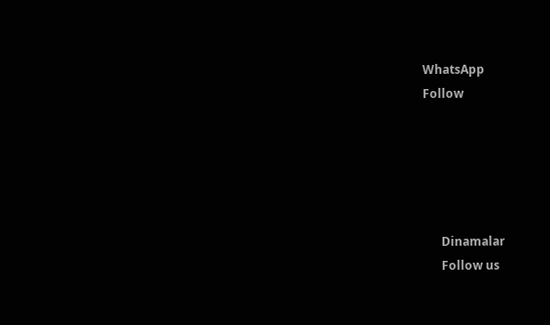WhatsApp
Follow





      Dinamalar
      Follow us